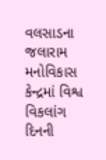વલસાડના જલારામ મનોવિકાસ કેન્દ્રમાં વિશ્વ વિકલાંગ દિનની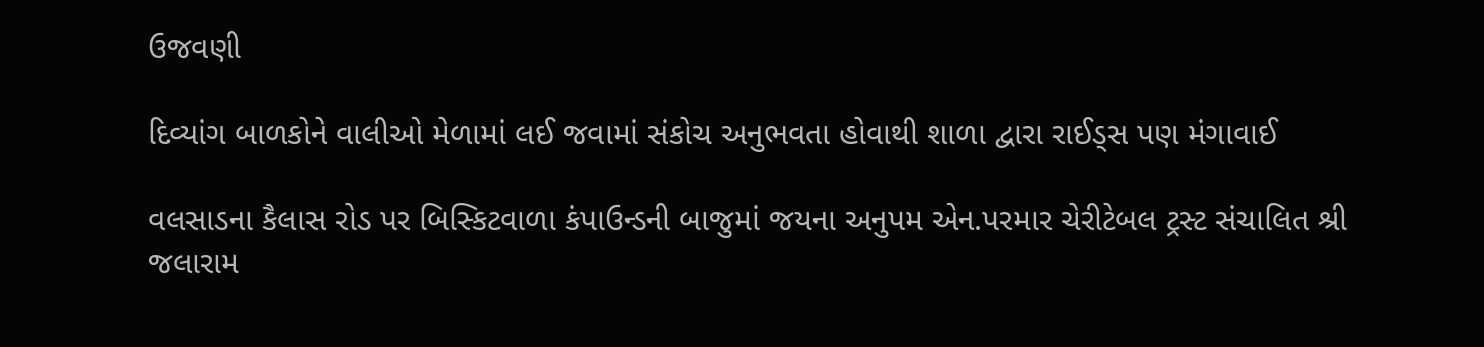ઉજવણી

દિવ્યાંગ બાળકોને વાલીઓ મેળામાં લઈ જવામાં સંકોચ અનુભવતા હોવાથી શાળા દ્વારા રાઈડ્સ પણ મંગાવાઈ

વલસાડના કૈલાસ રોડ પર બિસ્કિટવાળા કંપાઉન્ડની બાજુમાં જયના અનુપમ એન.પરમાર ચેરીટેબલ ટ્રસ્ટ સંચાલિત શ્રી જલારામ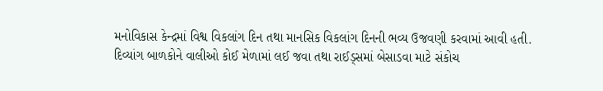મનોવિકાસ કેન્દ્રમાં વિશ્વ વિકલાંગ દિન તથા માનસિક વિકલાંગ દિનની ભવ્ય ઉજવણી કરવામાં આવી હતી.
દિવ્યાંગ બાળકોને વાલીઓ કોઈ મેળામાં લઈ જવા તથા રાઈડ્સમાં બેસાડવા માટે સંકોચ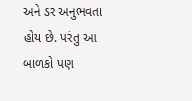અને ડર અનુભવતા હોય છે. પરંતુ આ બાળકો પણ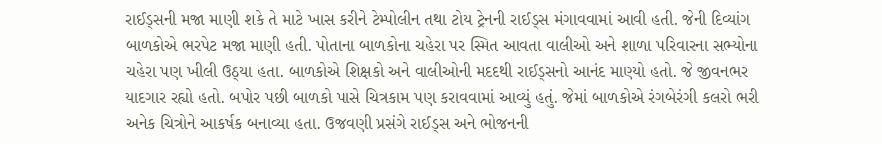રાઈડ્સની મજા માણી શકે તે માટે ખાસ કરીને ટેમ્પોલીન તથા ટોય ટ્રેનની રાઈડ્સ મંગાવવામાં આવી હતી. જેની દિવ્યાંગ બાળકોએ ભરપેટ મજા માણી હતી. પોતાના બાળકોના ચહેરા પર સ્મિત આવતા વાલીઓ અને શાળા પરિવારના સભ્યોના ચહેરા પણ ખીલી ઉઠ્યા હતા. બાળકોએ શિક્ષકો અને વાલીઓની મદદથી રાઈડ્સનો આનંદ માણ્યો હતો. જે જીવનભર યાદગાર રહ્યો હતો. બપોર પછી બાળકો પાસે ચિત્રકામ પણ કરાવવામાં આવ્યું હતું. જેમાં બાળકોએ રંગબેરંગી કલરો ભરી અનેક ચિત્રોને આકર્ષક બનાવ્યા હતા. ઉજવણી પ્રસંગે રાઈડ્સ અને ભોજનની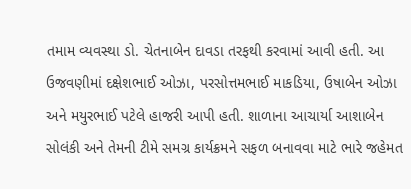તમામ વ્યવસ્થા ડો. ચેતનાબેન દાવડા તરફથી કરવામાં આવી હતી. આ ઉજવણીમાં દક્ષેશભાઈ ઓઝા, પરસોત્તમભાઈ માકડિયા, ઉષાબેન ઓઝા અને મયુરભાઈ પટેલે હાજરી આપી હતી. શાળાના આચાર્યા આશાબેન સોલંકી અને તેમની ટીમે સમગ્ર કાર્યક્રમને સફળ બનાવવા માટે ભારે જહેમત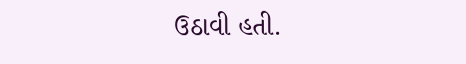ઉઠાવી હતી.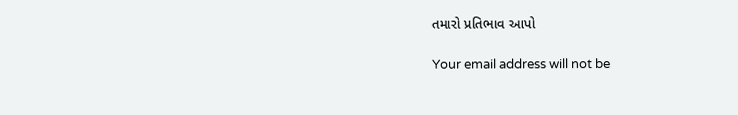તમારો પ્રતિભાવ આપો

Your email address will not be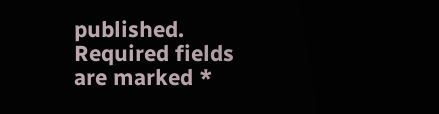published. Required fields are marked *